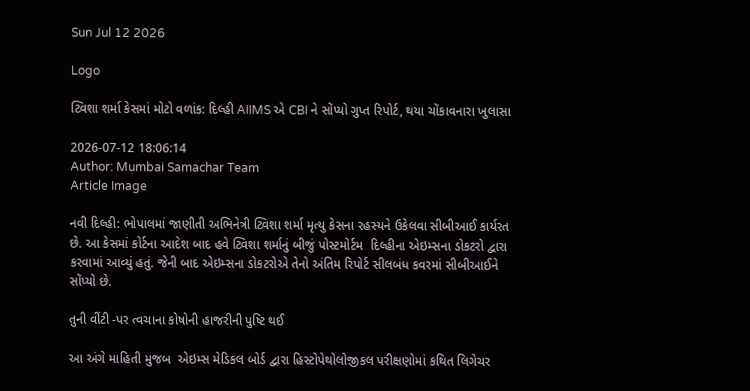Sun Jul 12 2026

Logo

ટ્વિશા શર્મા કેસમાં મોટો વળાંક: દિલ્હી AIIMS એ CBI ને સોંપ્યો ગુપ્ત રિપોર્ટ, થયા ચોંકાવનારા ખુલાસા

2026-07-12 18:06:14
Author: Mumbai Samachar Team
Article Image

નવી દિલ્હી: ભોપાલમાં જાણીતી અભિનેત્રી ટ્વિશા શર્મા મૃત્યુ કેસના રહસ્યને ઉકેલવા સીબીઆઈ કાર્યરત છે. આ કેસમાં કોર્ટના આદેશ બાદ હવે ટ્વિશા શર્માનું બીજું પોસ્ટમોર્ટમ  દિલ્હીના એઇમ્સના ડોકટરો દ્વારા કરવામાં આવ્યું હતું. જેની બાદ એઇમ્સના ડોકટરોએ તેનો અંતિમ રિપોર્ટ સીલબંધ કવરમાં સીબીઆઈને સોંપ્યો છે.

તુની વીંટી -પર ત્વચાના કોષોની હાજરીની પુષ્ટિ થઈ

આ અંગે માહિતી મુજબ  એઇમ્સ મેડિકલ બોર્ડ દ્વારા હિસ્ટોપેથોલોજીકલ પરીક્ષણોમાં કથિત લિગેચર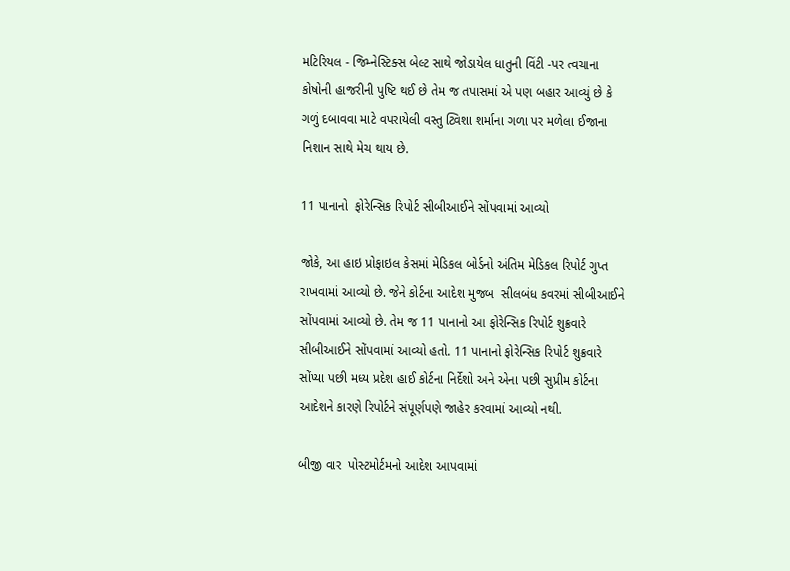મટિરિયલ - જિમ્નેસ્ટિક્સ બેલ્ટ સાથે જોડાયેલ ધાતુની વિંટી -પર ત્વચાના કોષોની હાજરીની પુષ્ટિ થઈ છે તેમ જ તપાસમાં એ પણ બહાર આવ્યું છે કે ગળું દબાવવા માટે વપરાયેલી વસ્તુ ટ્વિશા શર્માના ગળા પર મળેલા ઈજાના નિશાન સાથે મેચ થાય છે.

11 પાનાનો  ફોરેન્સિક રિપોર્ટ સીબીઆઈને સોંપવામાં આવ્યો

જોકે, આ હાઇ પ્રોફાઇલ કેસમાં મેડિકલ બોર્ડનો અંતિમ મેડિકલ રિપોર્ટ ગુપ્ત રાખવામાં આવ્યો છે. જેને કોર્ટના આદેશ મુજબ  સીલબંધ કવરમાં સીબીઆઈને સોંપવામાં આવ્યો છે. તેમ જ 11 પાનાનો આ ફોરેન્સિક રિપોર્ટ શુક્રવારે સીબીઆઈને સોંપવામાં આવ્યો હતો. 11 પાનાનો ફોરેન્સિક રિપોર્ટ શુક્રવારે સોંપ્યા પછી મધ્ય પ્રદેશ હાઈ કોર્ટના નિર્દેશો અને એના પછી સુપ્રીમ કોર્ટના આદેશને કારણે રિપોર્ટને સંપૂર્ણપણે જાહેર કરવામાં આવ્યો નથી.

બીજી વાર  પોસ્ટમોર્ટમનો આદેશ આપવામાં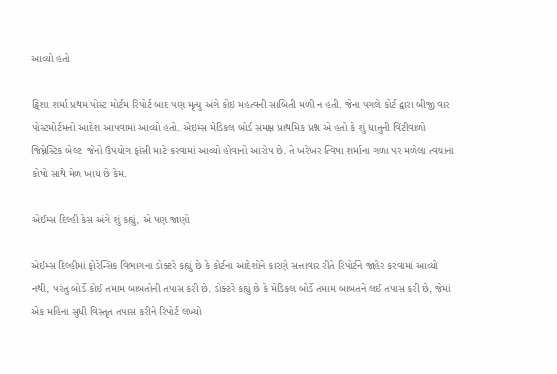આવ્યો હતો

ટ્વિશા શર્મા પ્રથમ પોસ્ટ મોર્ટમ રિપોર્ટ બાદ પણ મૃત્યુ અંગે કોઇ મહત્વની સાબિતી મળી ન હતી. જેના પગલે કોર્ટ દ્વારા બીજી વાર પોસ્ટમોર્ટમનો આદેશ આપવામાં આવ્યો હતો. એઇમ્સ મેડિકલ બોર્ડ સમક્ષ પ્રાથમિક પ્રશ્ન એ હતો કે શું ધાતુની વિંટીવાળો જિમ્નેસ્ટિક બેલ્ટ  જેનો ઉપયોગ ફાંસી માટે કરવામાં આવ્યો હોવાનો આરોપ છે. તે ખરેખર ત્વિષા શર્માના ગળા પર મળેલા ત્વચાના કોષો સાથે મેળ ખાય છે કેમ.

એઈમ્સ દિલ્હી કેસ અંગે શું કહ્યું, એ પણ જાણો

એઈમ્સ દિલ્હીમાં ફોરેન્સિક વિભાગના ડોક્ટરે કહ્યું છે કે કોર્ટના આદેશોને કારણે સત્તાવાર રીતે રિપોર્ટને જાહેર કરવામાં આવ્યો નથી, પરંતુ બોર્ડે કોઈ તમામ બાબતોની તપાસ કરી છે. ડોક્ટરે કહ્યું છે કે મેડિકલ બોર્ડે તમામ બાબતને લઈ તપાસ કરી છે, જેમાં એક મહિના સુધી વિસ્તૃત તપાસ કરીને રિપોર્ટ લખ્યો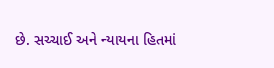છે. સચ્ચાઈ અને ન્યાયના હિતમાં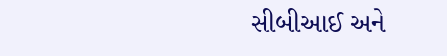સીબીઆઈ અને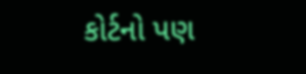કોર્ટનો પણ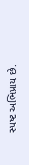સ્પષ્ટ અભિપ્રાય છે.